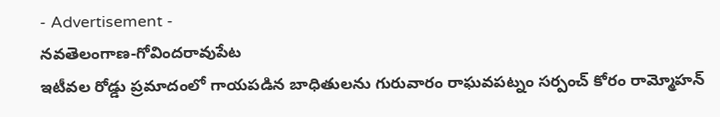- Advertisement -
నవతెలంగాణ-గోవిందరావుపేట
ఇటీవల రోడ్డు ప్రమాదంలో గాయపడిన బాధితులను గురువారం రాఘవపట్నం సర్పంచ్ కోరం రామ్మోహన్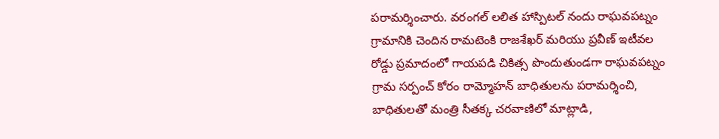పరామర్శించారు. వరంగల్ లలిత హాస్పిటల్ నందు రాఘవపట్నం గ్రామానికి చెందిన రామటెంకి రాజశేఖర్ మరియు ప్రవీణ్ ఇటీవల రోడ్డు ప్రమాదంలో గాయపడి చికిత్స పొందుతుండగా రాఘవపట్నం గ్రామ సర్పంచ్ కోరం రామ్మోహన్ బాధితులను పరామర్శించి, బాధితులతో మంత్రి సీతక్క చరవాణిలో మాట్లాడి,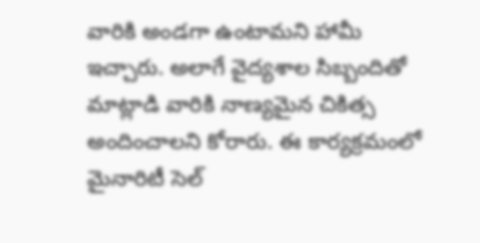వారికి అండగా ఉంటామని హామీ ఇచ్చారు. అలాగే వైద్యశాల సిబ్బందితో మాట్లాడి వారికి నాణ్యమైన చికిత్స అందించాలని కోరారు. ఈ కార్యక్రమంలో మైనారిటీ సెల్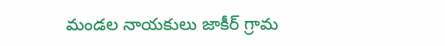మండల నాయకులు జాకీర్ గ్రామ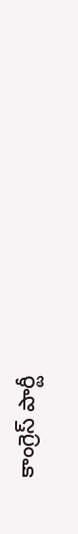కాంగ్రెస్ పార్టీ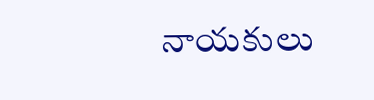నాయకులు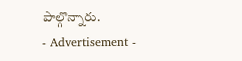పాల్గొన్నారు.
- Advertisement -